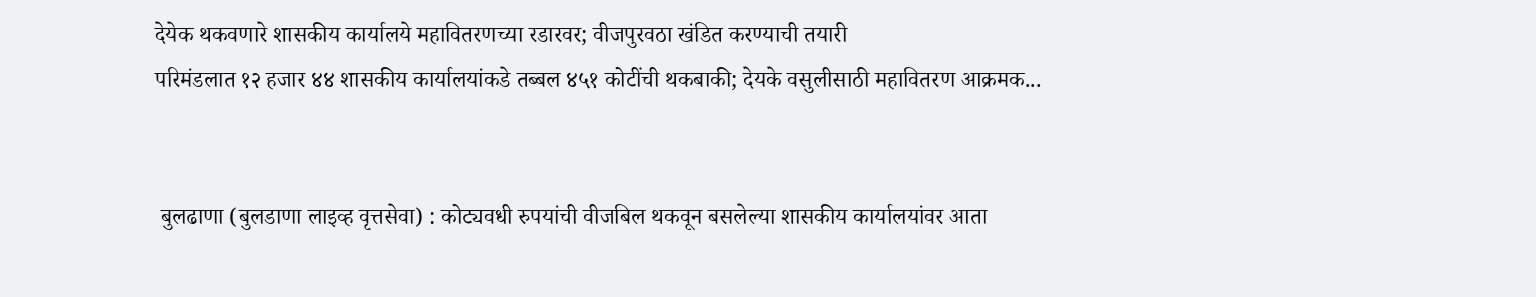देयेक थकवणारे शासकीय कार्यालये महावितरणच्या रडारवर; वीजपुरवठा खंडित करण्याची तयारी
परिमंडलात १२ हजार ४४ शासकीय कार्यालयांकडे तब्बल ४५१ कोटींची थकबाकी; देयके वसुलीसाठी महावितरण आक्रमक...


 बुलढाणा (बुलडाणा लाइव्ह वृत्तसेवा) : कोट्यवधी रुपयांची वीजबिल थकवून बसलेल्या शासकीय कार्यालयांवर आता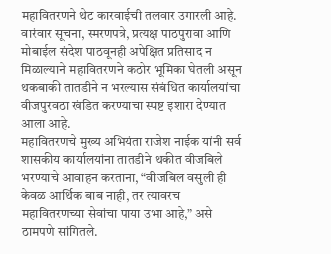महावितरणने थेट कारवाईची तलवार उगारली आहे. वारंवार सूचना, स्मरणपत्रे, प्रत्यक्ष पाठपुरावा आणि मोबाईल संदेश पाठवूनही अपेक्षित प्रतिसाद न मिळाल्याने महावितरणने कठोर भूमिका घेतली असून थकबाकी तातडीने न भरल्यास संबंधित कार्यालयांचा वीजपुरवठा खंडित करण्याचा स्पष्ट इशारा देण्यात आला आहे.
महावितरणचे मुख्य अभियंता राजेश नाईक यांनी सर्व शासकीय कार्यालयांना तातडीने थकीत वीजबिले भरण्याचे आवाहन करताना, “वीजबिल वसुली ही केवळ आर्थिक बाब नाही, तर त्यावरच महावितरणच्या सेवांचा पाया उभा आहे,” असे ठामपणे सांगितले.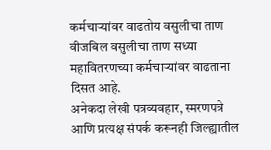कर्मचाऱ्यांवर वाढतोय वसुलीचा ताण
वीजबिल वसुलीचा ताण सध्या महावितरणच्या कर्मचाऱ्यांवर वाढताना दिसत आहे.
अनेकदा लेखी पत्रव्यवहार, स्मरणपत्रे आणि प्रत्यक्ष संपर्क करूनही जिल्ह्यातील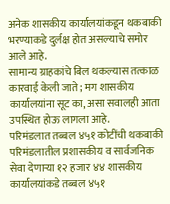अनेक शासकीय कार्यालयांकडून थकबाकी भरण्याकडे दुर्लक्ष होत असल्याचे समोर आले आहे.
सामान्य ग्राहकांचे बिल थकल्यास तत्काळ कारवाई केली जाते; मग शासकीय कार्यालयांना सूट का, असा सवालही आता उपस्थित होऊ लागला आहे.
परिमंडलात तब्बल ४५१ कोटींची थकबाकी
परिमंडलातील प्रशासकीय व सार्वजनिक सेवा देणाऱ्या १२ हजार ४४ शासकीय कार्यालयांकडे तब्बल ४५१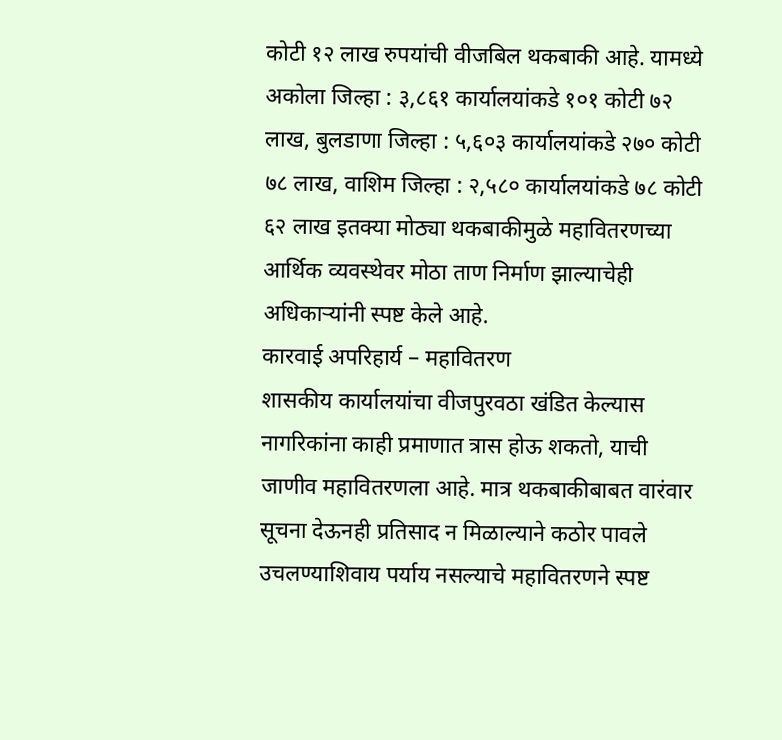कोटी १२ लाख रुपयांची वीजबिल थकबाकी आहे. यामध्ये अकोला जिल्हा : ३,८६१ कार्यालयांकडे १०१ कोटी ७२ लाख, बुलडाणा जिल्हा : ५,६०३ कार्यालयांकडे २७० कोटी ७८ लाख, वाशिम जिल्हा : २,५८० कार्यालयांकडे ७८ कोटी ६२ लाख इतक्या मोठ्या थकबाकीमुळे महावितरणच्या आर्थिक व्यवस्थेवर मोठा ताण निर्माण झाल्याचेही अधिकाऱ्यांनी स्पष्ट केले आहे.
कारवाई अपरिहार्य – महावितरण
शासकीय कार्यालयांचा वीजपुरवठा खंडित केल्यास नागरिकांना काही प्रमाणात त्रास होऊ शकतो, याची जाणीव महावितरणला आहे. मात्र थकबाकीबाबत वारंवार सूचना देऊनही प्रतिसाद न मिळाल्याने कठोर पावले उचलण्याशिवाय पर्याय नसल्याचे महावितरणने स्पष्ट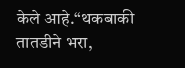केले आहे.“थकबाकी तातडीने भरा,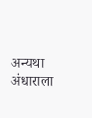अन्यथा अंधाराला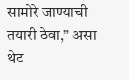सामोरे जाण्याची तयारी ठेवा,” असा थेट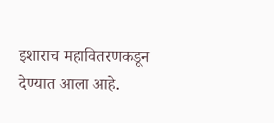इशाराच महावितरणकडून देण्यात आला आहे.